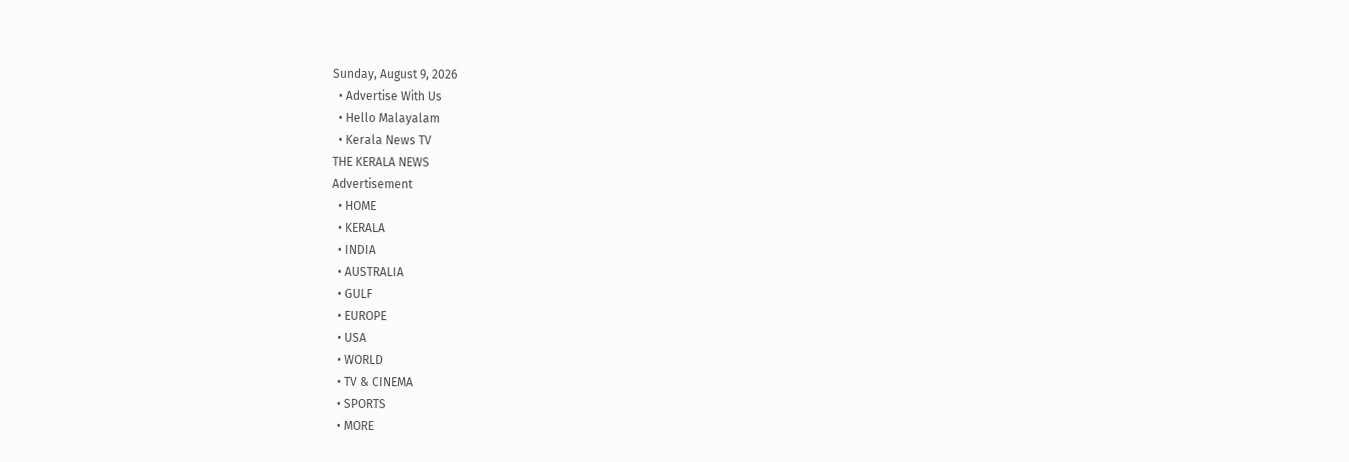Sunday, August 9, 2026
  • Advertise With Us
  • Hello Malayalam
  • Kerala News TV
THE KERALA NEWS
Advertisement
  • HOME
  • KERALA
  • INDIA
  • AUSTRALIA
  • GULF
  • EUROPE
  • USA
  • WORLD
  • TV & CINEMA
  • SPORTS
  • MORE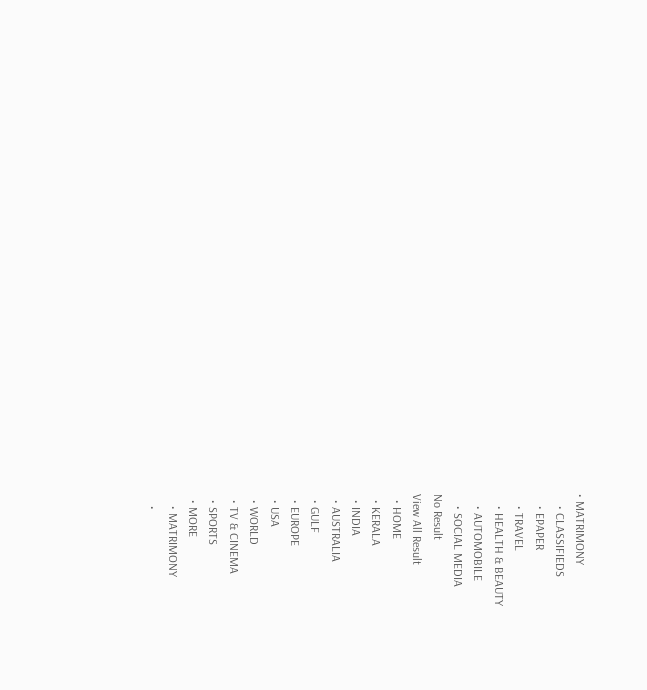• MATRIMONY
    • CLASSIFIEDS
    • EPAPER
    • TRAVEL
    • HEALTH & BEAUTY
    • AUTOMOBILE
    • SOCIAL MEDIA
No Result
View All Result
  • HOME
  • KERALA
  • INDIA
  • AUSTRALIA
  • GULF
  • EUROPE
  • USA
  • WORLD
  • TV & CINEMA
  • SPORTS
  • MORE
    • MATRIMONY
    •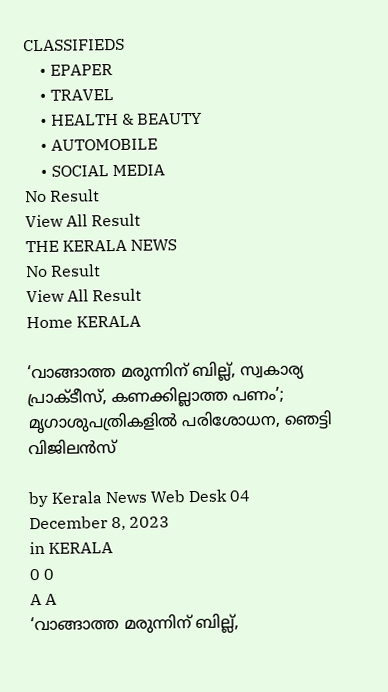CLASSIFIEDS
    • EPAPER
    • TRAVEL
    • HEALTH & BEAUTY
    • AUTOMOBILE
    • SOCIAL MEDIA
No Result
View All Result
THE KERALA NEWS
No Result
View All Result
Home KERALA

‘വാങ്ങാത്ത മരുന്നിന് ബില്ല്, സ്വകാര്യ പ്രാക്ടീസ്, കണക്കില്ലാത്ത പണം’; മൃഗാശുപത്രികളിൽ പരിശോധന, ഞെട്ടി വിജിലൻസ്

by Kerala News Web Desk 04
December 8, 2023
in KERALA
0 0
A A
‘വാങ്ങാത്ത മരുന്നിന് ബില്ല്,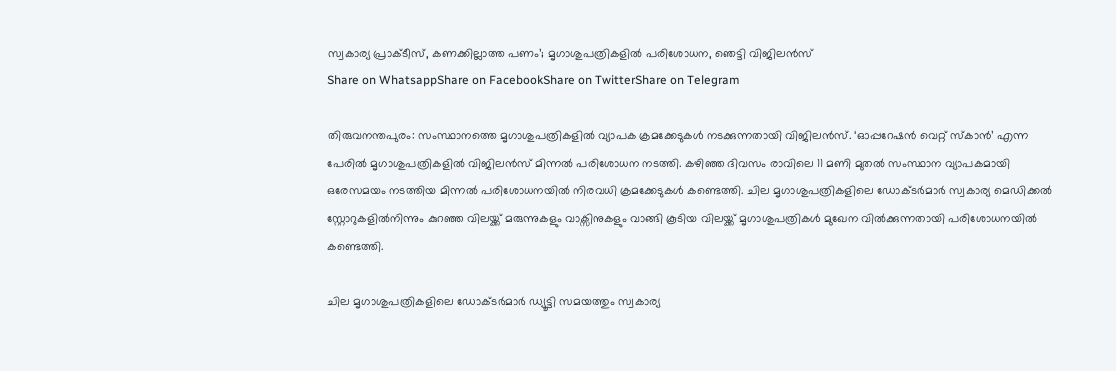സ്വകാര്യ പ്രാക്ടീസ്, കണക്കില്ലാത്ത പണം’; മൃഗാശുപത്രികളിൽ പരിശോധന, ഞെട്ടി വിജിലൻസ്
Share on WhatsappShare on FacebookShare on TwitterShare on Telegram

തിരുവനന്തപുരം: സംസ്ഥാനത്തെ മൃഗാശുപത്രികളിൽ വ്യാപക ക്രമക്കേടുകൾ നടക്കുന്നതായി വിജിലൻസ്. ‘ഓപ്പറേഷൻ വെറ്റ് സ്കാൻ’ എന്ന പേരിൽ മൃഗാശുപത്രികളിൽ വിജിലൻസ് മിന്നൽ പരിശോധന നടത്തി. കഴിഞ്ഞ ദിവസം രാവിലെ 11 മണി മുതൽ സംസ്ഥാന വ്യാപകമായി ഒരേസമയം നടത്തിയ മിന്നൽ പരിശോധനയിൽ നിരവധി ക്രമക്കേടുകൾ കണ്ടെത്തി. ചില മൃഗാശുപത്രികളിലെ ഡോക്ടർമാർ സ്വകാര്യ മെഡിക്കൽ സ്റ്റോറുകളിൽനിന്നും കുറഞ്ഞ വിലയ്ക്ക് മരുന്നുകളും വാക്സിനുകളും വാങ്ങി കൂടിയ വിലയ്ക്ക് മൃഗാശുപത്രികൾ മുഖേന വിൽക്കുന്നതായി പരിശോധനയിൽ കണ്ടെത്തി.

ചില മൃഗാശുപത്രികളിലെ ഡോക്ടർമാർ ഡ്യൂട്ടി സമയത്തും സ്വകാര്യ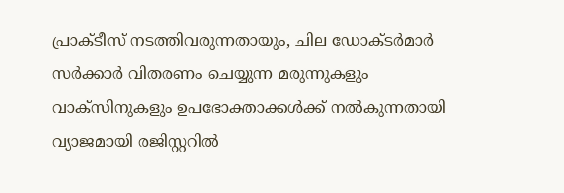പ്രാക്ടീസ് നടത്തിവരുന്നതായും, ചില ഡോക്ടർമാർ സർക്കാർ വിതരണം ചെയ്യുന്ന മരുന്നുകളും വാക്സിനുകളും ഉപഭോക്താക്കൾക്ക് നൽകുന്നതായി വ്യാജമായി രജിസ്റ്ററിൽ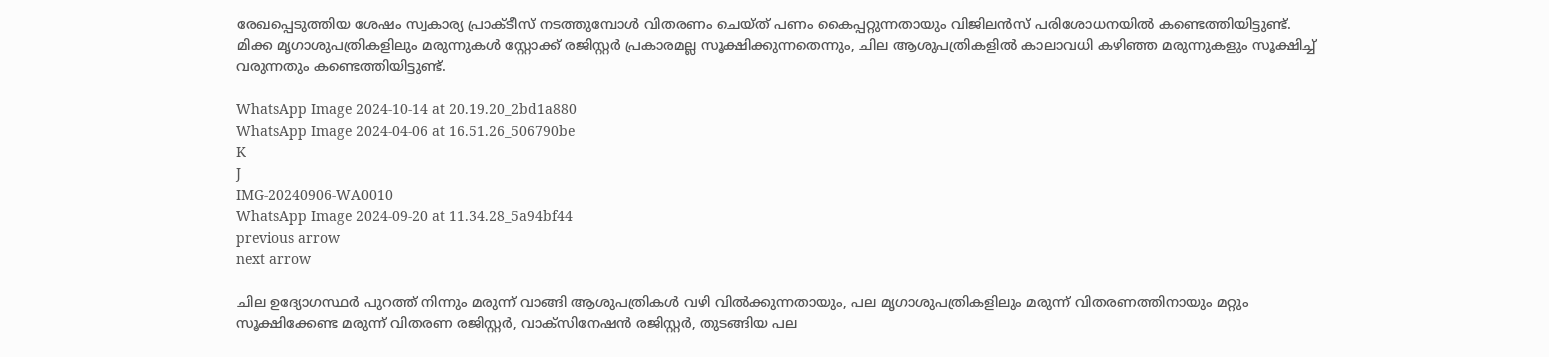രേഖപ്പെടുത്തിയ ശേഷം സ്വകാര്യ പ്രാക്ടീസ് നടത്തുമ്പോൾ വിതരണം ചെയ്ത് പണം കൈപ്പറ്റുന്നതായും വിജിലൻസ് പരിശോധനയിൽ കണ്ടെത്തിയിട്ടുണ്ട്. മിക്ക മൃഗാശുപത്രികളിലും മരുന്നുകൾ സ്റ്റോക്ക് രജിസ്റ്റർ പ്രകാരമല്ല സൂക്ഷിക്കുന്നതെന്നും, ചില ആശുപത്രികളിൽ കാലാവധി കഴിഞ്ഞ മരുന്നുകളും സൂക്ഷിച്ച് വരുന്നതും കണ്ടെത്തിയിട്ടുണ്ട്.

WhatsApp Image 2024-10-14 at 20.19.20_2bd1a880
WhatsApp Image 2024-04-06 at 16.51.26_506790be
K
J
IMG-20240906-WA0010
WhatsApp Image 2024-09-20 at 11.34.28_5a94bf44
previous arrow
next arrow

ചില ഉദ്യോഗസ്ഥർ പുറത്ത് നിന്നും മരുന്ന് വാങ്ങി ആശുപത്രികൾ വഴി വിൽക്കുന്നതായും, പല മൃഗാശുപത്രികളിലും മരുന്ന് വിതരണത്തിനായും മറ്റും സൂക്ഷിക്കേണ്ട മരുന്ന് വിതരണ രജിസ്റ്റർ, വാക്സിനേഷൻ രജിസ്റ്റർ, തുടങ്ങിയ പല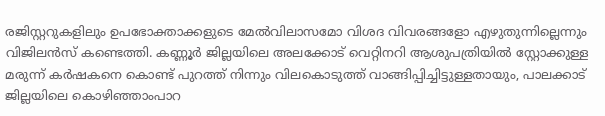രജിസ്റ്ററുകളിലും ഉപഭോക്താക്കളുടെ മേൽവിലാസമോ വിശദ വിവരങ്ങളോ എഴുതുന്നില്ലെന്നും വിജിലൻസ് കണ്ടെത്തി. കണ്ണൂർ ജില്ലയിലെ അലക്കോട് വെറ്റിനറി ആശുപത്രിയിൽ സ്റ്റോക്കുള്ള മരുന്ന് കർഷകനെ കൊണ്ട് പുറത്ത് നിന്നും വിലകൊടുത്ത് വാങ്ങിപ്പിച്ചിട്ടുള്ളതായും, പാലക്കാട് ജില്ലയിലെ കൊഴിഞ്ഞാംപാറ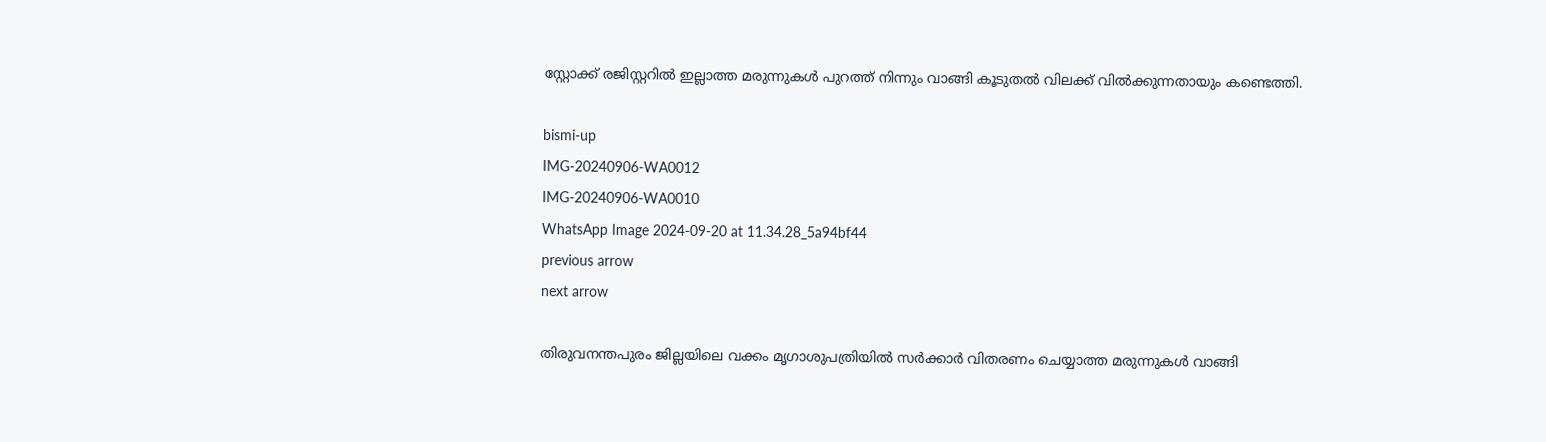സ്റ്റോക്ക് രജിസ്റ്ററിൽ ഇല്ലാത്ത മരുന്നുകൾ പുറത്ത് നിന്നും വാങ്ങി കൂടുതൽ വിലക്ക് വിൽക്കുന്നതായും കണ്ടെത്തി.

bismi-up
IMG-20240906-WA0012
IMG-20240906-WA0010
WhatsApp Image 2024-09-20 at 11.34.28_5a94bf44
previous arrow
next arrow

തിരുവനന്തപുരം ജില്ലയിലെ വക്കം മൃഗാശുപത്രിയിൽ സർക്കാർ വിതരണം ചെയ്യാത്ത മരുന്നുകൾ വാങ്ങി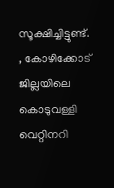സൂക്ഷിച്ചിട്ടുണ്ട്. , കോഴിക്കോട് ജില്ലയിലെ കൊടുവള്ളി വെറ്റിനറി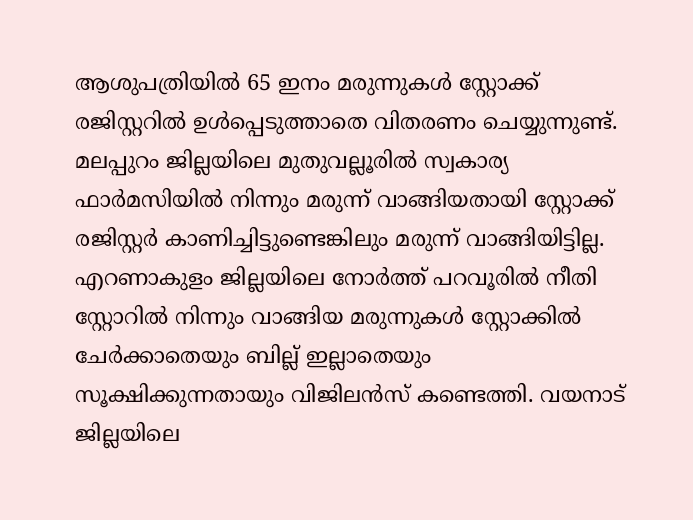ആശുപത്രിയിൽ 65 ഇനം മരുന്നുകൾ സ്റ്റോക്ക് രജിസ്റ്ററിൽ ഉൾപ്പെടുത്താതെ വിതരണം ചെയ്യുന്നുണ്ട്. മലപ്പുറം ജില്ലയിലെ മുതുവല്ലൂരിൽ സ്വകാര്യ ഫാർമസിയിൽ നിന്നും മരുന്ന് വാങ്ങിയതായി സ്റ്റോക്ക് രജിസ്റ്റർ കാണിച്ചിട്ടുണ്ടെങ്കിലും മരുന്ന് വാങ്ങിയിട്ടില്ല. എറണാകുളം ജില്ലയിലെ നോർത്ത് പറവൂരിൽ നീതി സ്റ്റോറിൽ നിന്നും വാങ്ങിയ മരുന്നുകൾ സ്റ്റോക്കിൽ ചേർക്കാതെയും ബില്ല് ഇല്ലാതെയും സൂക്ഷിക്കുന്നതായും വിജിലൻസ് കണ്ടെത്തി. വയനാട് ജില്ലയിലെ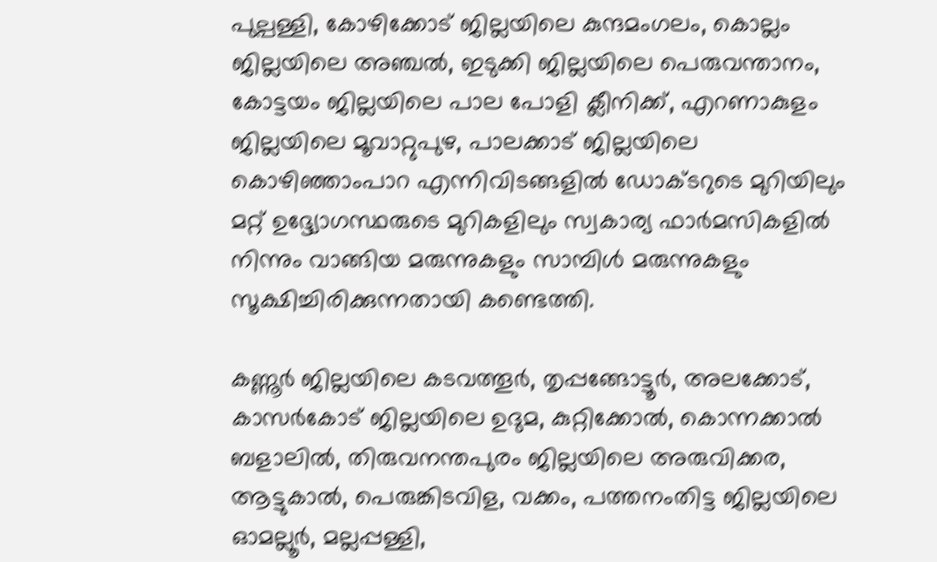പുല്പള്ളി, കോഴിക്കോട് ജില്ലയിലെ കുന്ദമംഗലം, കൊല്ലം ജില്ലയിലെ അഞ്ചൽ, ഇടുക്കി ജില്ലയിലെ പെരുവന്താനം, കോട്ടയം ജില്ലയിലെ പാല പോളി ക്ലീനിക്ക്, എറണാകുളം ജില്ലയിലെ മൂവാറ്റുപുഴ, പാലക്കാട് ജില്ലയിലെ കൊഴിഞ്ഞാംപാറ എന്നിവിടങ്ങളിൽ ഡോക്ടറുടെ മുറിയിലും മറ്റ് ഉദ്ദ്യോഗസ്ഥരുടെ മുറികളിലും സ്വകാര്യ ഫാർമസികളിൽ നിന്നും വാങ്ങിയ മരുന്നുകളും സാമ്പിൾ മരുന്നുകളും സൂക്ഷിച്ചിരിക്കുന്നതായി കണ്ടെത്തി.

കണ്ണൂർ ജില്ലയിലെ കടവത്തൂർ, തൃപ്പങ്ങോട്ടൂർ, അലക്കോട്, കാസർകോട് ജില്ലയിലെ ഉദുമ, കുറ്റിക്കോൽ, കൊന്നക്കാൽ ബളാലിൽ, തിരുവനന്തപുരം ജില്ലയിലെ അരുവിക്കര, ആട്ടുകാൽ, പെരുങ്കിടവിള, വക്കം, പത്തനംതിട്ട ജില്ലയിലെ ഓമല്ലൂർ, മല്ലപ്പള്ളി,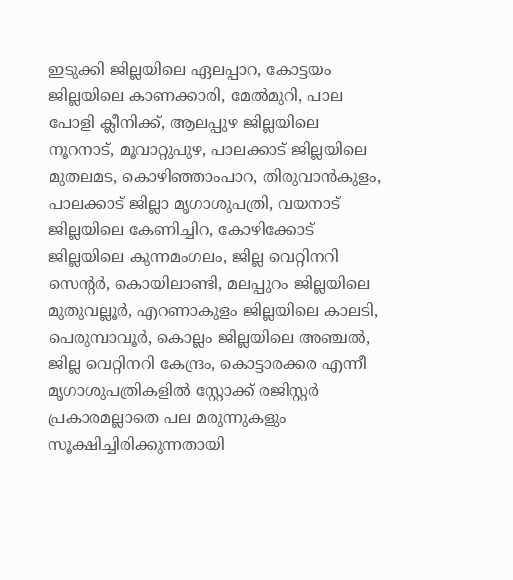ഇടുക്കി ജില്ലയിലെ ഏലപ്പാറ, കോട്ടയം ജില്ലയിലെ കാണക്കാരി, മേൽമുറി, പാല പോളി ക്ലീനിക്ക്, ആലപ്പുഴ ജില്ലയിലെ നൂറനാട്, മൂവാറ്റുപുഴ, പാലക്കാട് ജില്ലയിലെ മുതലമട, കൊഴിഞ്ഞാംപാറ, തിരുവാൻകുളം, പാലക്കാട് ജില്ലാ മൃഗാശുപത്രി, വയനാട് ജില്ലയിലെ കേണിച്ചിറ, കോഴിക്കോട് ജില്ലയിലെ കുന്നമംഗലം, ജില്ല വെറ്റിനറി സെന്റർ, കൊയിലാണ്ടി, മലപ്പുറം ജില്ലയിലെ മുതുവല്ലൂർ, എറണാകുളം ജില്ലയിലെ കാലടി, പെരുമ്പാവൂർ, കൊല്ലം ജില്ലയിലെ അഞ്ചൽ, ജില്ല വെറ്റിനറി കേന്ദ്രം, കൊട്ടാരക്കര എന്നീ മൃഗാശുപത്രികളിൽ സ്റ്റോക്ക് രജിസ്റ്റർ പ്രകാരമല്ലാതെ പല മരുന്നുകളും സൂക്ഷിച്ചിരിക്കുന്നതായി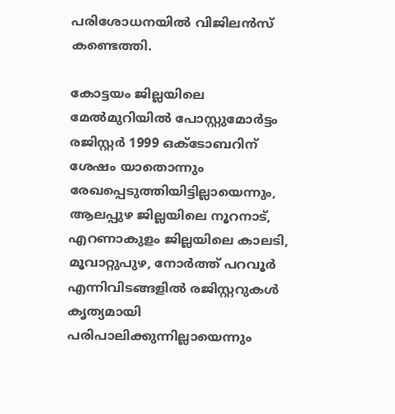പരിശോധനയിൽ വിജിലൻസ് കണ്ടെത്തി.

കോട്ടയം ജില്ലയിലെ മേൽമുറിയിൽ പോസ്റ്റുമോർട്ടം രജിസ്റ്റർ 1999 ഒക്ടോബറിന് ശേഷം യാതൊന്നും രേഖപ്പെടുത്തിയിട്ടില്ലായെന്നും, ആലപ്പുഴ ജില്ലയിലെ നൂറനാട്, എറണാകുളം ജില്ലയിലെ കാലടി, മൂവാറ്റുപുഴ, നോർത്ത് പറവൂർ എന്നിവിടങ്ങളിൽ രജിസ്റ്ററുകൾ കൃത്യമായി പരിപാലിക്കുന്നില്ലായെന്നും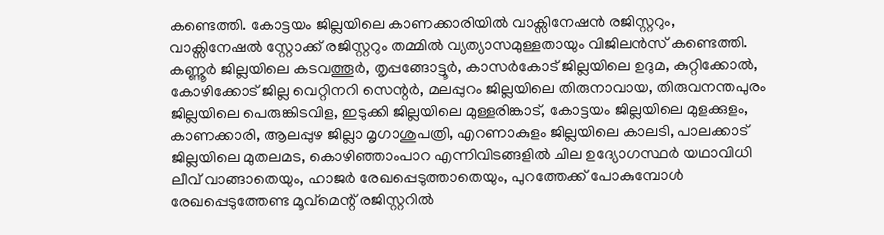കണ്ടെത്തി. കോട്ടയം ജില്ലയിലെ കാണക്കാരിയിൽ വാക്സിനേഷൻ രജിസ്റ്ററും, വാക്സിനേഷൽ സ്റ്റോക്ക് രജിസ്റ്ററും തമ്മിൽ വ്യത്യാസമുള്ളതായും വിജിലൻസ് കണ്ടെത്തി. കണ്ണൂർ ജില്ലയിലെ കടവത്തൂർ, തൃപ്പങ്ങോട്ടൂർ, കാസർകോട് ജില്ലയിലെ ഉദുമ, കുറ്റിക്കോൽ, കോഴിക്കോട് ജില്ല വെറ്റിനറി സെന്റർ, മലപ്പുറം ജില്ലയിലെ തിരുനാവായ, തിരുവനന്തപുരം ജില്ലയിലെ പെരുങ്കിടവിള, ഇടുക്കി ജില്ലയിലെ മുള്ളരിങ്കാട്, കോട്ടയം ജില്ലയിലെ മുളക്കുളം, കാണക്കാരി, ആലപ്പുഴ ജില്ലാ മൃഗാശുപത്രി, എറണാകുളം ജില്ലയിലെ കാലടി, പാലക്കാട് ജില്ലയിലെ മുതലമട, കൊഴിഞ്ഞാംപാറ എന്നിവിടങ്ങളിൽ ചില ഉദ്യോഗസ്ഥർ യഥാവിധി ലീവ് വാങ്ങാതെയും, ഹാജർ രേഖപ്പെടുത്താതെയും, പുറത്തേക്ക് പോകുമ്പോൾ രേഖപ്പെടുത്തേണ്ട മൂവ്മെന്റ് രജിസ്റ്ററിൽ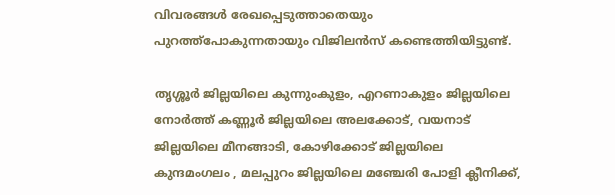വിവരങ്ങൾ രേഖപ്പെടുത്താതെയും പുറത്ത്പോകുന്നതായും വിജിലൻസ് കണ്ടെത്തിയിട്ടുണ്ട്.

തൃശ്ശൂർ ജില്ലയിലെ കുന്നുംകുളം, എറണാകുളം ജില്ലയിലെ നോർത്ത് കണ്ണൂർ ജില്ലയിലെ അലക്കോട്, വയനാട് ജില്ലയിലെ മീനങ്ങാടി, കോഴിക്കോട് ജില്ലയിലെ കുന്ദമംഗലം , മലപ്പുറം ജില്ലയിലെ മഞ്ചേരി പോളി ക്ലീനിക്ക്,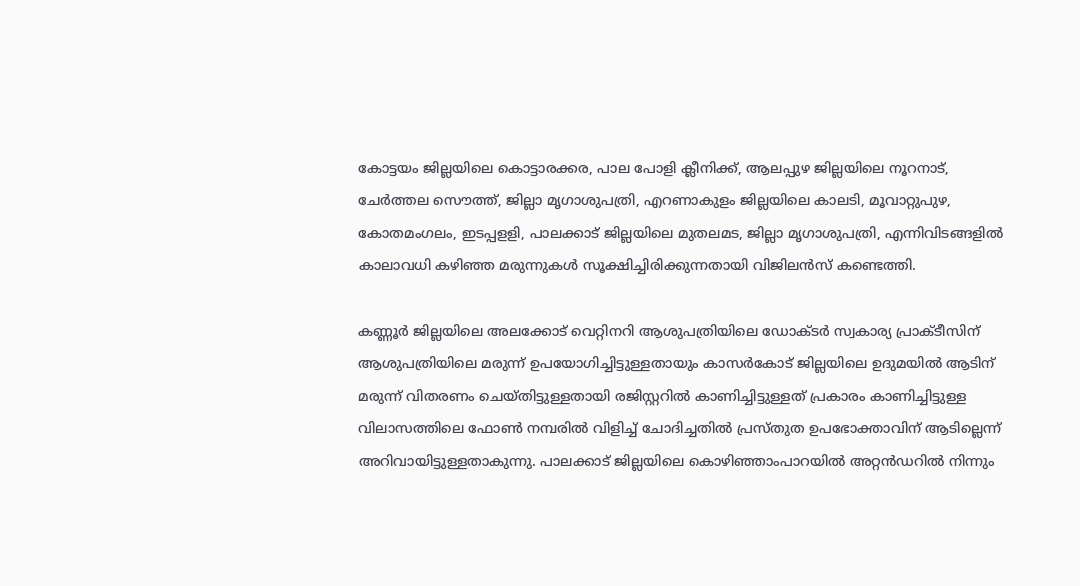കോട്ടയം ജില്ലയിലെ കൊട്ടാരക്കര, പാല പോളി ക്ലീനിക്ക്, ആലപ്പുഴ ജില്ലയിലെ നൂറനാട്, ചേർത്തല സൌത്ത്, ജില്ലാ മൃഗാശുപത്രി, എറണാകുളം ജില്ലയിലെ കാലടി, മൂവാറ്റുപുഴ, കോതമംഗലം, ഇടപ്പളളി, പാലക്കാട് ജില്ലയിലെ മുതലമട, ജില്ലാ മൃഗാശുപത്രി, എന്നിവിടങ്ങളിൽ കാലാവധി കഴിഞ്ഞ മരുന്നുകൾ സൂക്ഷിച്ചിരിക്കുന്നതായി വിജിലൻസ് കണ്ടെത്തി.

കണ്ണൂർ ജില്ലയിലെ അലക്കോട് വെറ്റിനറി ആശുപത്രിയിലെ ഡോക്ടർ സ്വകാര്യ പ്രാക്ടീസിന് ആശുപത്രിയിലെ മരുന്ന് ഉപയോഗിച്ചിട്ടുള്ളതായും കാസർകോട് ജില്ലയിലെ ഉദുമയിൽ ആടിന് മരുന്ന് വിതരണം ചെയ്തിട്ടുള്ളതായി രജിസ്റ്ററിൽ കാണിച്ചിട്ടുള്ളത് പ്രകാരം കാണിച്ചിട്ടുള്ള വിലാസത്തിലെ ഫോൺ നമ്പരിൽ വിളിച്ച് ചോദിച്ചതിൽ പ്രസ്തുത ഉപഭോക്താവിന് ആടില്ലെന്ന് അറിവായിട്ടുള്ളതാകുന്നു. പാലക്കാട് ജില്ലയിലെ കൊഴിഞ്ഞാംപാറയിൽ അറ്റൻഡറിൽ നിന്നും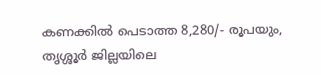കണക്കിൽ പെടാത്ത 8,280/- രൂപയും, തൃശ്ശൂർ ജില്ലയിലെ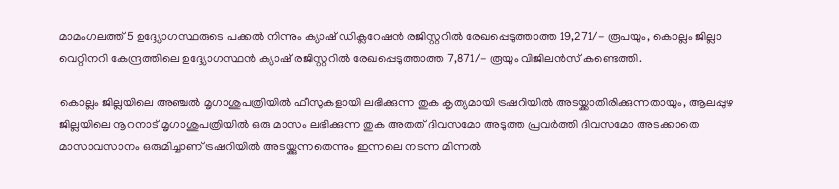മാമംഗലത്ത് 5 ഉദ്ദ്യോഗസ്ഥരുടെ പക്കൽ നിന്നും ക്യാഷ് ഡിക്ലറേഷൻ രജിസ്റ്ററിൽ രേഖപ്പെടുത്താത്ത 19,271/- രൂപയും, കൊല്ലം ജില്ലാ വെറ്റിനറി കേന്ദ്രത്തിലെ ഉദ്ദ്യോഗസ്ഥൻ ക്യാഷ് രജിസ്റ്ററിൽ രേഖപ്പെടുത്താത്ത 7,871/- രൂയും വിജിലൻസ് കണ്ടെത്തി.

കൊല്ലം ജില്ലയിലെ അഞ്ചൽ മൃഗാശുപത്രിയിൽ ഫീസുകളായി ലഭിക്കുന്ന തുക കൃത്യമായി ട്രഷറിയിൽ അടയ്ക്കാതിരിക്കുന്നതായും, ആലപ്പുഴ ജില്ലയിലെ നൂറനാട് മൃഗാശുപത്രിയിൽ ഒരു മാസം ലഭിക്കുന്ന തുക അതത് ദിവസമോ അടുത്ത പ്രവർത്തി ദിവസമോ അടക്കാതെ മാസാവസാനം ഒരുമിച്ചാണ് ട്രഷറിയിൽ അടയ്ക്കുന്നതെന്നും ഇന്നലെ നടന്ന മിന്നൽ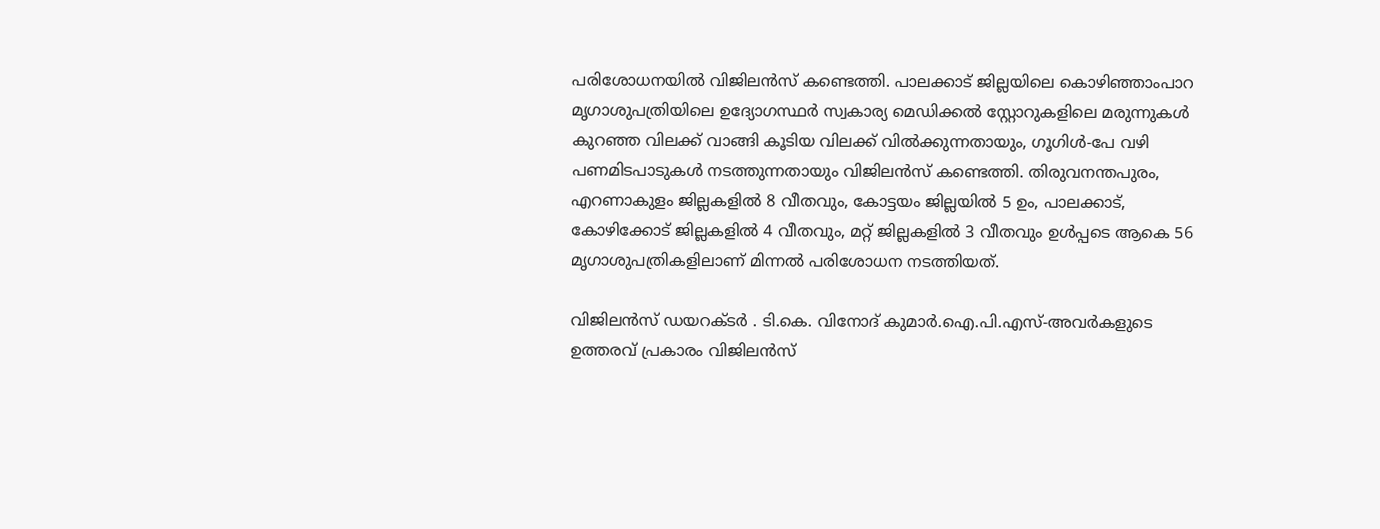പരിശോധനയിൽ വിജിലൻസ് കണ്ടെത്തി. പാലക്കാട് ജില്ലയിലെ കൊഴിഞ്ഞാംപാറ മൃഗാശുപത്രിയിലെ ഉദ്യോഗസ്ഥർ സ്വകാര്യ മെഡിക്കൽ സ്റ്റോറുകളിലെ മരുന്നുകൾ കുറഞ്ഞ വിലക്ക് വാങ്ങി കൂടിയ വിലക്ക് വിൽക്കുന്നതായും, ഗൂഗിൾ-പേ വഴി പണമിടപാടുകൾ നടത്തുന്നതായും വിജിലൻസ് കണ്ടെത്തി. തിരുവനന്തപുരം, എറണാകുളം ജില്ലകളിൽ 8 വീതവും, കോട്ടയം ജില്ലയിൽ 5 ഉം, പാലക്കാട്, കോഴിക്കോട് ജില്ലകളിൽ 4 വീതവും, മറ്റ് ജില്ലകളിൽ 3 വീതവും ഉൾപ്പടെ ആകെ 56 മൃഗാശുപത്രികളിലാണ് മിന്നൽ പരിശോധന നടത്തിയത്.

വിജിലൻസ് ഡയറക്ടർ . ടി.കെ. വിനോദ് കുമാർ.ഐ.പി.എസ്-അവർകളുടെ ഉത്തരവ് പ്രകാരം വിജിലൻസ്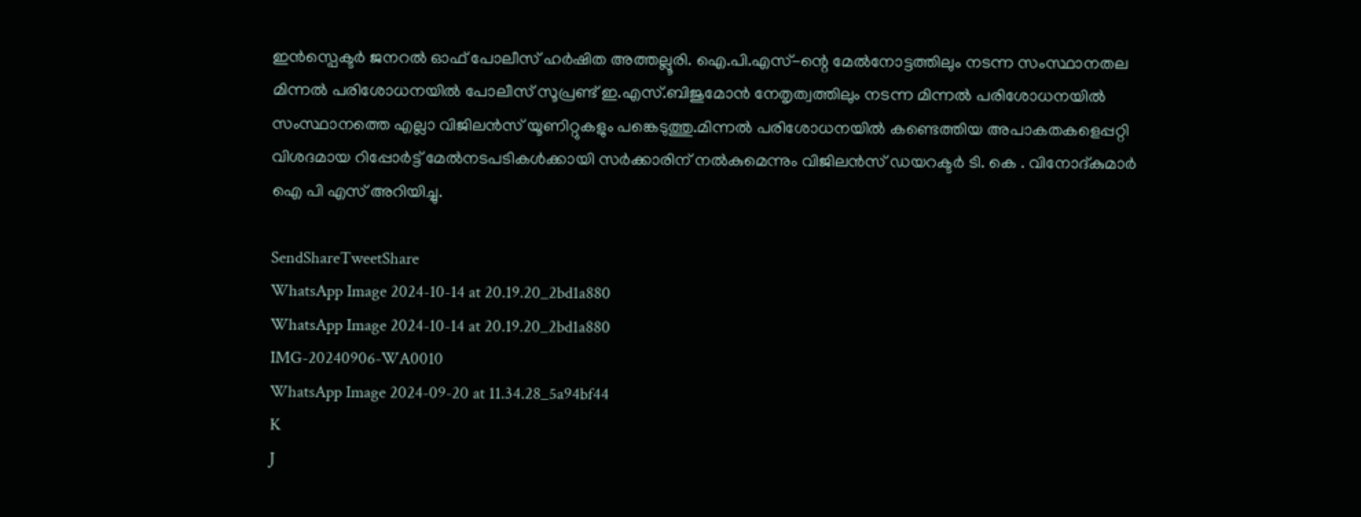ഇൻസ്പെക്ടർ ജനറൽ ഓഫ് പോലീസ് ഹർഷിത അത്തല്ലൂരി. ഐ.പി.എസ്-ന്റെ മേൽനോട്ടത്തിലും നടന്ന സംസ്ഥാനതല മിന്നൽ പരിശോധനയിൽ പോലീസ് സൂപ്രണ്ട് ഇ.എസ്.ബിജുമോൻ നേതൃത്വത്തിലും നടന്ന മിന്നൽ പരിശോധനയിൽ സംസ്ഥാനത്തെ എല്ലാ വിജിലൻസ് യൂണിറ്റുകളും പങ്കെടുത്തു.മിന്നൽ പരിശോധനയിൽ കണ്ടെത്തിയ അപാകതകളെപ്പറ്റി വിശദമായ റിപ്പോർട്ട് മേൽനടപടികൾക്കായി സർക്കാരിന് നൽകുമെന്നും വിജിലൻസ് ഡയറക്ടർ ടി. കെ . വിനോദ്‌കുമാർ ഐ പി എസ് അറിയിച്ചു.

SendShareTweetShare
WhatsApp Image 2024-10-14 at 20.19.20_2bd1a880
WhatsApp Image 2024-10-14 at 20.19.20_2bd1a880
IMG-20240906-WA0010
WhatsApp Image 2024-09-20 at 11.34.28_5a94bf44
K
J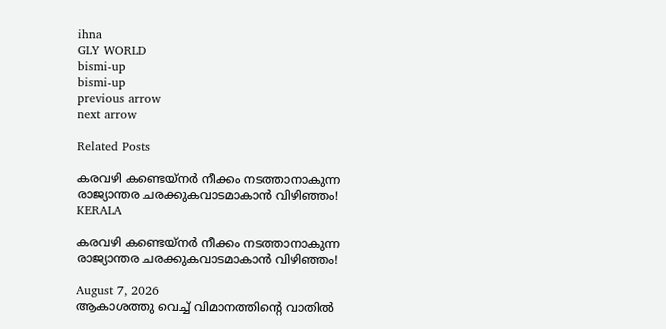ihna
GLY WORLD
bismi-up
bismi-up
previous arrow
next arrow

Related Posts

കരവഴി കണ്ടെയ്നർ നീക്കം നടത്താനാകുന്ന രാജ്യാന്തര ചരക്കുകവാടമാകാൻ വിഴിഞ്ഞം!
KERALA

കരവഴി കണ്ടെയ്നർ നീക്കം നടത്താനാകുന്ന രാജ്യാന്തര ചരക്കുകവാടമാകാൻ വിഴിഞ്ഞം!

August 7, 2026
ആകാശത്തു വെച്ച് വിമാനത്തിന്റെ വാതില്‍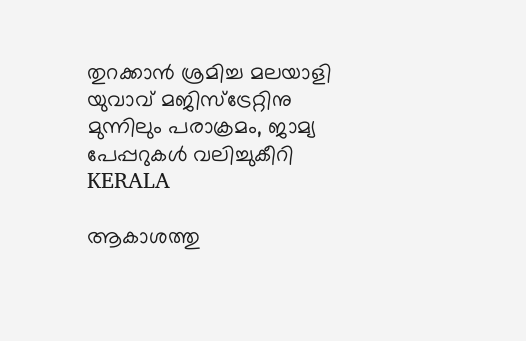തുറക്കാന്‍ ശ്രമിച്ച മലയാളി യുവാവ് മജിസ്ട്രേറ്റിനു മുന്നിലും പരാക്രമം, ജാമ്യ പേപ്പറുകൾ വലിച്ചുകീറി
KERALA

ആകാശത്തു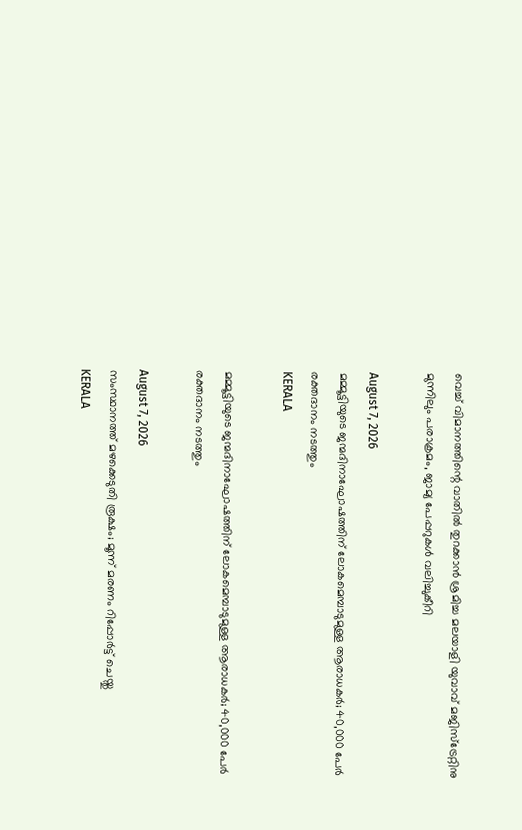വെച്ച് വിമാനത്തിന്റെ വാതില്‍ തുറക്കാന്‍ ശ്രമിച്ച മലയാളി യുവാവ് മജിസ്ട്രേറ്റിനു മുന്നിലും പരാക്രമം, ജാമ്യ പേപ്പറുകൾ വലിച്ചുകീറി

August 7, 2026
മമ്മൂട്ടിയുടെ ജന്മദിനാഘോഷത്തിന് ലോകമെമ്പാടുമുള്ള ആരാധകർ; 40,000 പേർ രക്തദാനം നടത്തും
KERALA

മമ്മൂട്ടിയുടെ ജന്മദിനാഘോഷത്തിന് ലോകമെമ്പാടുമുള്ള ആരാധകർ; 40,000 പേർ രക്തദാനം നടത്തും

August 7, 2026
സംസ്ഥാനത്ത് മഴക്കെടുതി രൂക്ഷം; മൂന്ന് മരണം റിപ്പോർട്ട് ചെയ്തു
KERALA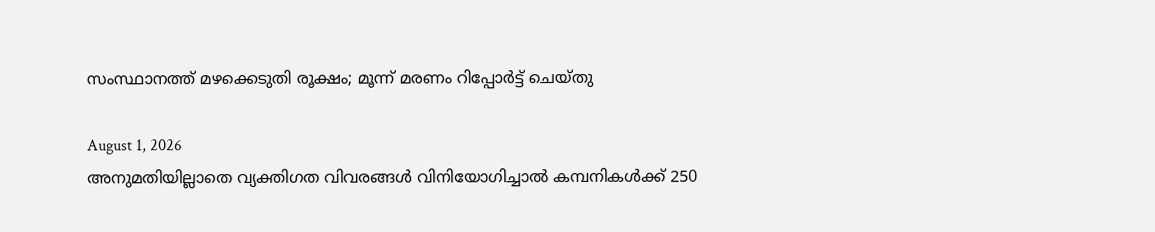സംസ്ഥാനത്ത് മഴക്കെടുതി രൂക്ഷം; മൂന്ന് മരണം റിപ്പോർട്ട് ചെയ്തു

August 1, 2026
അനുമതിയില്ലാതെ വ്യക്തിഗത വിവരങ്ങൾ വിനിയോഗിച്ചാൽ കമ്പനികൾക്ക് 250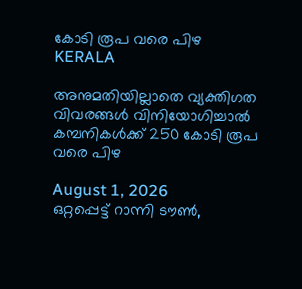കോടി രൂപ വരെ പിഴ
KERALA

അനുമതിയില്ലാതെ വ്യക്തിഗത വിവരങ്ങൾ വിനിയോഗിച്ചാൽ കമ്പനികൾക്ക് 250 കോടി രൂപ വരെ പിഴ

August 1, 2026
ഒറ്റപ്പെട്ട് റാന്നി ടൗൺ,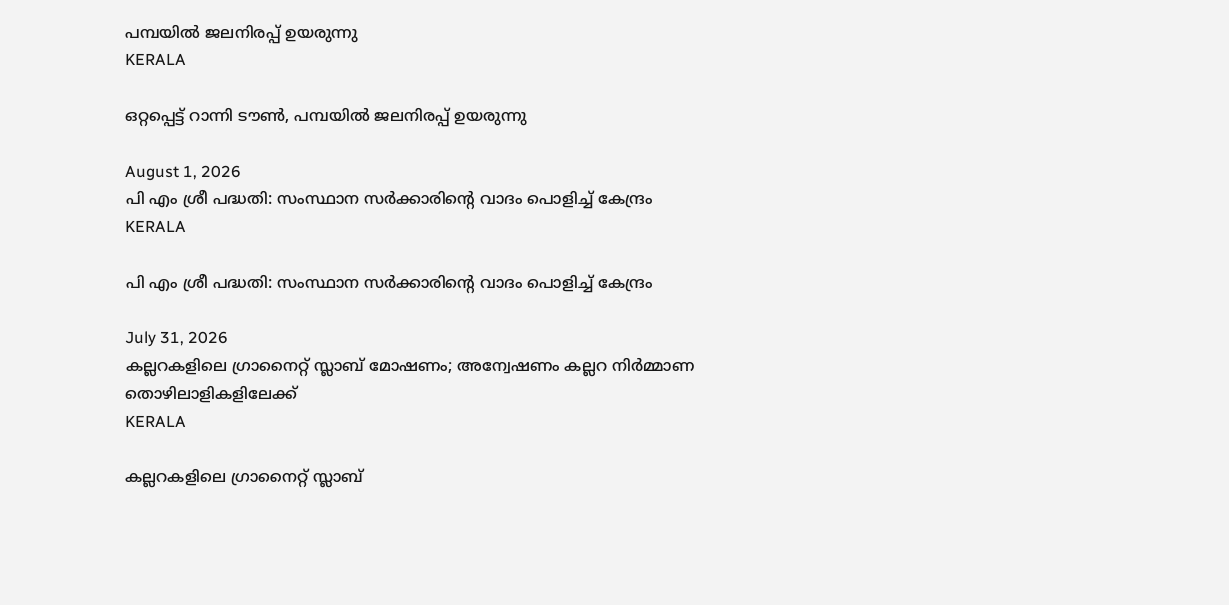പമ്പയിൽ ജലനിരപ്പ് ഉയരുന്നു
KERALA

ഒറ്റപ്പെട്ട് റാന്നി ടൗൺ, പമ്പയിൽ ജലനിരപ്പ് ഉയരുന്നു

August 1, 2026
പി എം ശ്രീ പദ്ധതി: സംസ്ഥാന സർക്കാരിന്റെ വാദം പൊളിച്ച് കേന്ദ്രം
KERALA

പി എം ശ്രീ പദ്ധതി: സംസ്ഥാന സർക്കാരിന്റെ വാദം പൊളിച്ച് കേന്ദ്രം

July 31, 2026
കല്ലറകളിലെ ഗ്രാനൈറ്റ് സ്ലാബ് മോഷണം; അന്വേഷണം കല്ലറ നിർമ്മാണ തൊഴിലാളികളിലേക്ക്
KERALA

കല്ലറകളിലെ ഗ്രാനൈറ്റ് സ്ലാബ്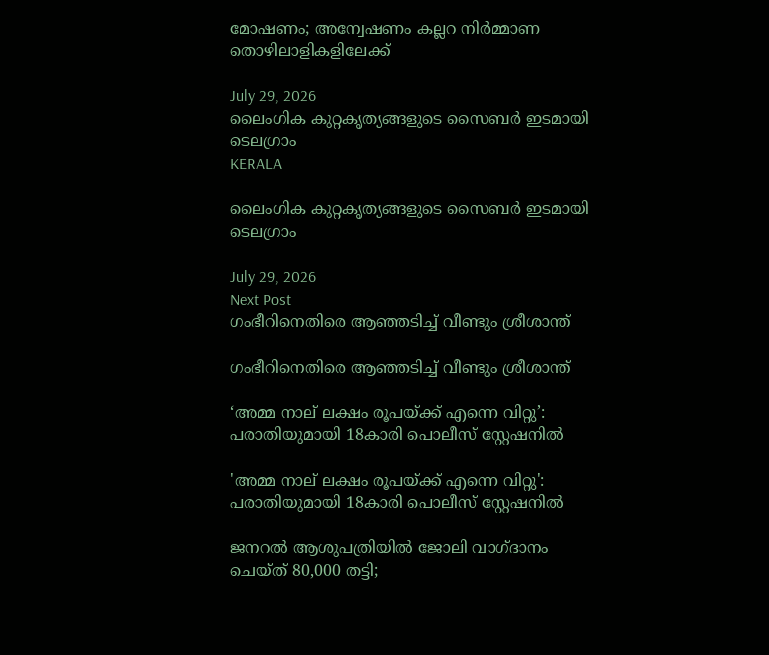മോഷണം; അന്വേഷണം കല്ലറ നിർമ്മാണ തൊഴിലാളികളിലേക്ക്

July 29, 2026
ലൈംഗിക കുറ്റകൃത്യങ്ങളുടെ സൈബർ ഇടമായി ടെലഗ്രാം
KERALA

ലൈംഗിക കുറ്റകൃത്യങ്ങളുടെ സൈബർ ഇടമായി ടെലഗ്രാം

July 29, 2026
Next Post
ഗംഭീറിനെതിരെ ആഞ്ഞടിച്ച് വീണ്ടും ശ്രീശാന്ത്

ഗംഭീറിനെതിരെ ആഞ്ഞടിച്ച് വീണ്ടും ശ്രീശാന്ത്

‘അമ്മ നാല് ലക്ഷം രൂപയ്ക്ക് എന്നെ വിറ്റു’: പരാതിയുമായി 18കാരി പൊലീസ് സ്റ്റേഷനിൽ

'അമ്മ നാല് ലക്ഷം രൂപയ്ക്ക് എന്നെ വിറ്റു': പരാതിയുമായി 18കാരി പൊലീസ് സ്റ്റേഷനിൽ

ജനറൽ ആശുപത്രിയിൽ ജോലി വാഗ്ദാനം ചെയ്ത് 80,000 തട്ടി;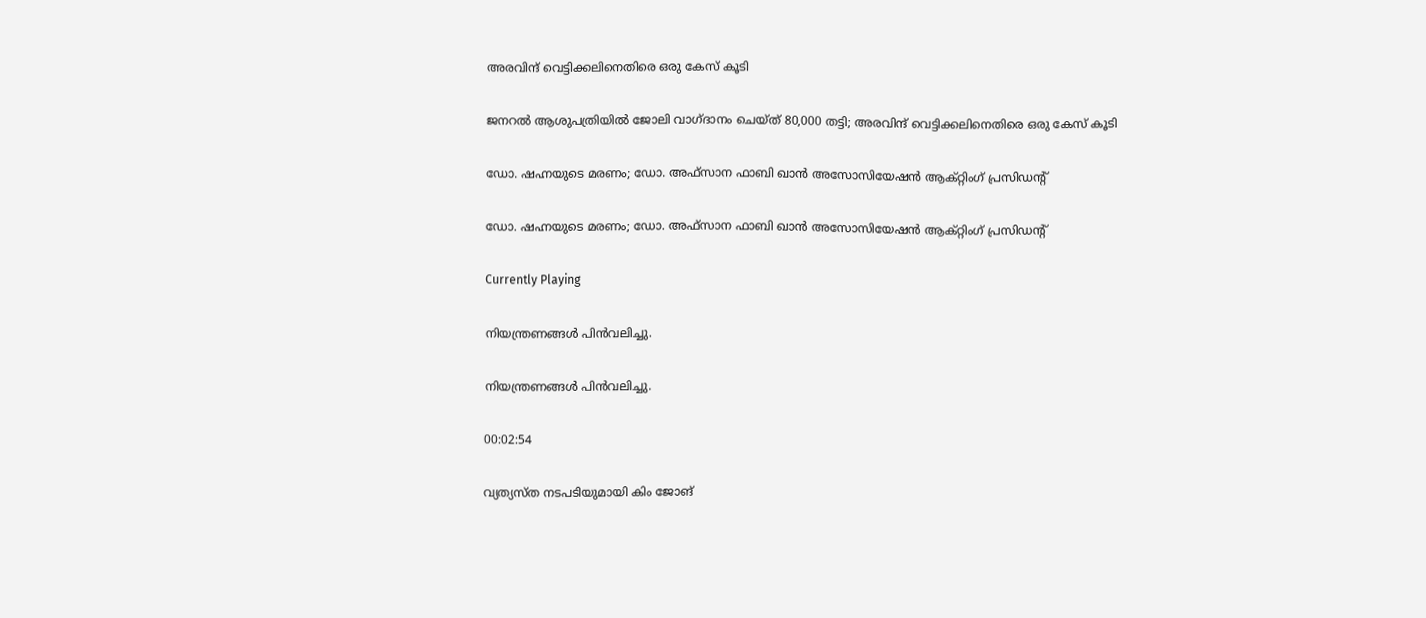അരവിന്ദ് വെട്ടിക്കലിനെതിരെ ഒരു കേസ് കൂടി

ജനറൽ ആശുപത്രിയിൽ ജോലി വാഗ്ദാനം ചെയ്ത് 80,000 തട്ടി; അരവിന്ദ് വെട്ടിക്കലിനെതിരെ ഒരു കേസ് കൂടി

ഡോ. ഷഹ്നയുടെ മരണം; ഡോ. അഫ്‌സാന ഫാബി ഖാൻ അസോസിയേഷൻ ആക്റ്റിംഗ് പ്രസിഡന്റ്

ഡോ. ഷഹ്നയുടെ മരണം; ഡോ. അഫ്‌സാന ഫാബി ഖാൻ അസോസിയേഷൻ ആക്റ്റിംഗ് പ്രസിഡന്റ്

Currently Playing

നിയന്ത്രണങ്ങള്‍ പിന്‍വലിച്ചു.

നിയന്ത്രണങ്ങള്‍ പിന്‍വലിച്ചു.

00:02:54

വ്യത്യസ്ത നടപടിയുമായി കിം ജോങ്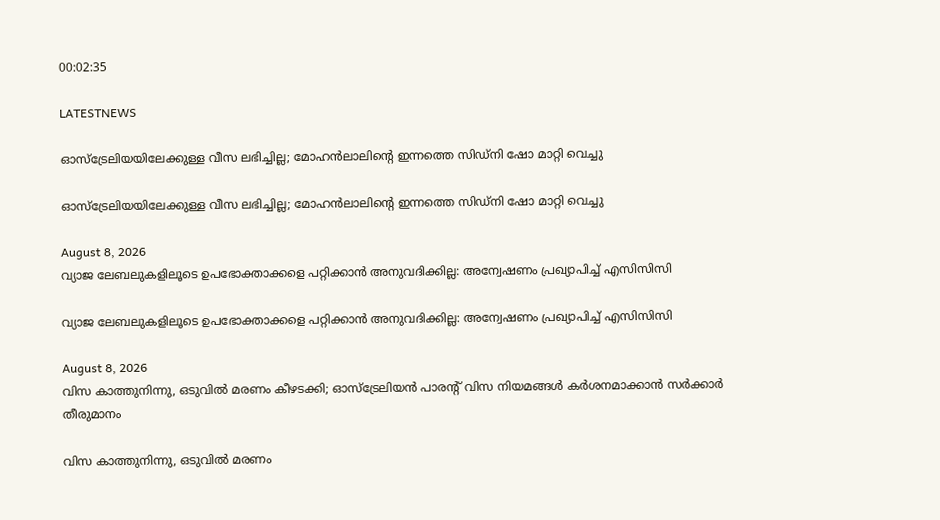00:02:35

LATESTNEWS

ഓസ്‌ട്രേലിയയിലേക്കുള്ള വീസ ലഭിച്ചില്ല; മോഹൻലാലിൻ്റെ ഇന്നത്തെ സിഡ്നി ഷോ മാറ്റി വെച്ചു

ഓസ്‌ട്രേലിയയിലേക്കുള്ള വീസ ലഭിച്ചില്ല; മോഹൻലാലിൻ്റെ ഇന്നത്തെ സിഡ്നി ഷോ മാറ്റി വെച്ചു

August 8, 2026
വ്യാജ ലേബലുകളിലൂടെ ഉപഭോക്താക്കളെ പറ്റിക്കാൻ അനുവദിക്കില്ല: അന്വേഷണം പ്രഖ്യാപിച്ച് എസിസിസി

വ്യാജ ലേബലുകളിലൂടെ ഉപഭോക്താക്കളെ പറ്റിക്കാൻ അനുവദിക്കില്ല: അന്വേഷണം പ്രഖ്യാപിച്ച് എസിസിസി

August 8, 2026
വിസ കാത്തുനിന്നു, ഒടുവിൽ മരണം കീഴടക്കി; ഓസ്‌ട്രേലിയൻ പാരന്റ് വിസ നിയമങ്ങൾ കർശനമാക്കാൻ സർക്കാർ തീരുമാനം

വിസ കാത്തുനിന്നു, ഒടുവിൽ മരണം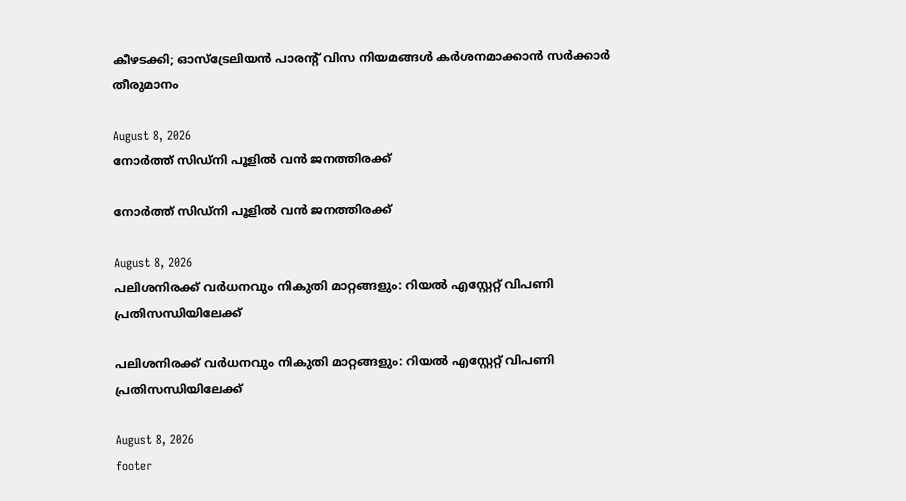കീഴടക്കി; ഓസ്‌ട്രേലിയൻ പാരന്റ് വിസ നിയമങ്ങൾ കർശനമാക്കാൻ സർക്കാർ തീരുമാനം

August 8, 2026
നോർത്ത് സിഡ്നി പൂളിൽ വൻ ജനത്തിരക്ക്

നോർത്ത് സിഡ്നി പൂളിൽ വൻ ജനത്തിരക്ക്

August 8, 2026
പലിശനിരക്ക് വർധനവും നികുതി മാറ്റങ്ങളും: റിയൽ എസ്റ്റേറ്റ് വിപണി പ്രതിസന്ധിയിലേക്ക്

പലിശനിരക്ക് വർധനവും നികുതി മാറ്റങ്ങളും: റിയൽ എസ്റ്റേറ്റ് വിപണി പ്രതിസന്ധിയിലേക്ക്

August 8, 2026
footer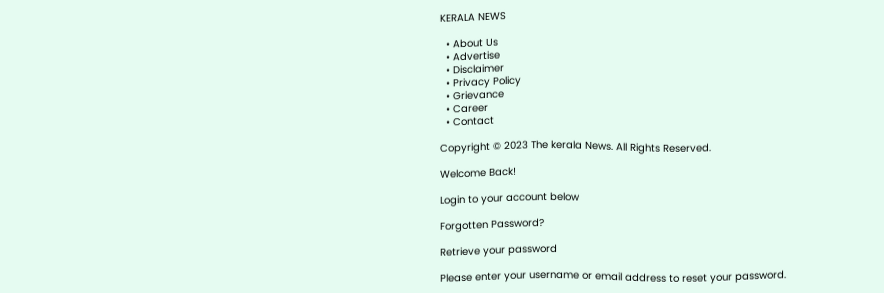KERALA NEWS

  • About Us
  • Advertise
  • Disclaimer
  • Privacy Policy
  • Grievance
  • Career
  • Contact

Copyright © 2023 The kerala News. All Rights Reserved.

Welcome Back!

Login to your account below

Forgotten Password?

Retrieve your password

Please enter your username or email address to reset your password.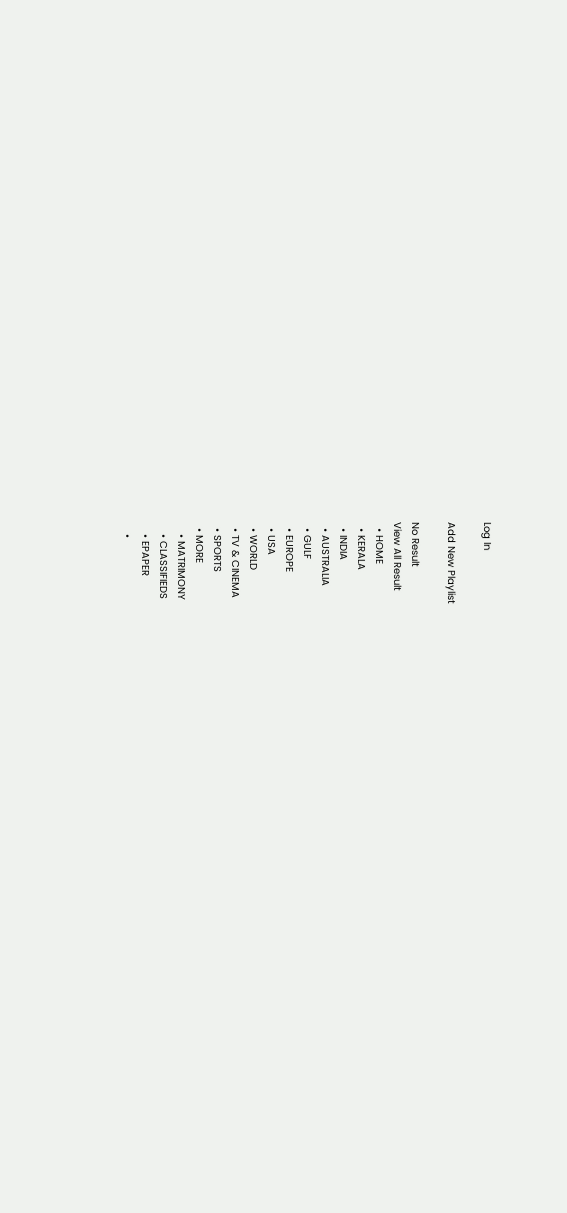Log In

Add New Playlist

No Result
View All Result
  • HOME
  • KERALA
  • INDIA
  • AUSTRALIA
  • GULF
  • EUROPE
  • USA
  • WORLD
  • TV & CINEMA
  • SPORTS
  • MORE
    • MATRIMONY
    • CLASSIFIEDS
    • EPAPER
    •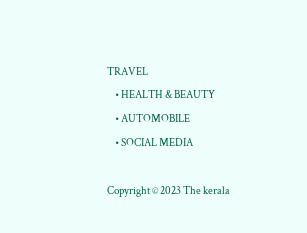TRAVEL
    • HEALTH & BEAUTY
    • AUTOMOBILE
    • SOCIAL MEDIA

Copyright © 2023 The kerala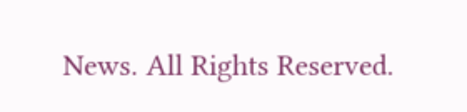News. All Rights Reserved.